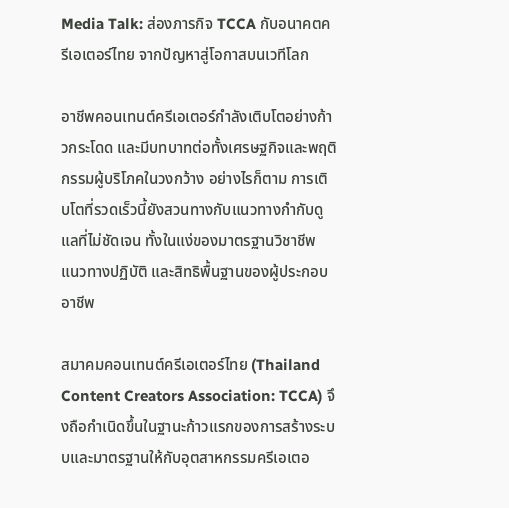Media Talk: ส่องภารกิจ TCCA กับอนาคตครีเอเตอร์ไทย จากปัญหาสู่โอกาสบนเวทีโลก

อาชีพคอนเทนต์ครีเอเตอร์กำลังเติบโตอย่างก้าวกระโดด และมีบทบาทต่อทั้งเศรษฐกิจและพฤติกรรมผู้บริโภคในวงกว้าง อย่างไรก็ตาม การเติบโตที่รวดเร็วนี้ยังสวนทางกับแนวทางกำกับดูแลที่ไม่ชัดเจน ทั้งในแง่ของมาตรฐานวิชาชีพ แนวทางปฏิบัติ และสิทธิพื้นฐานของผู้ประกอบอาชีพ

สมาคมคอนเทนต์ครีเอเตอร์ไทย (Thailand Content Creators Association: TCCA) จึงถือกำเนิดขึ้นในฐานะก้าวแรกของการสร้างระบบและมาตรฐานให้กับอุตสาหกรรมครีเอเตอ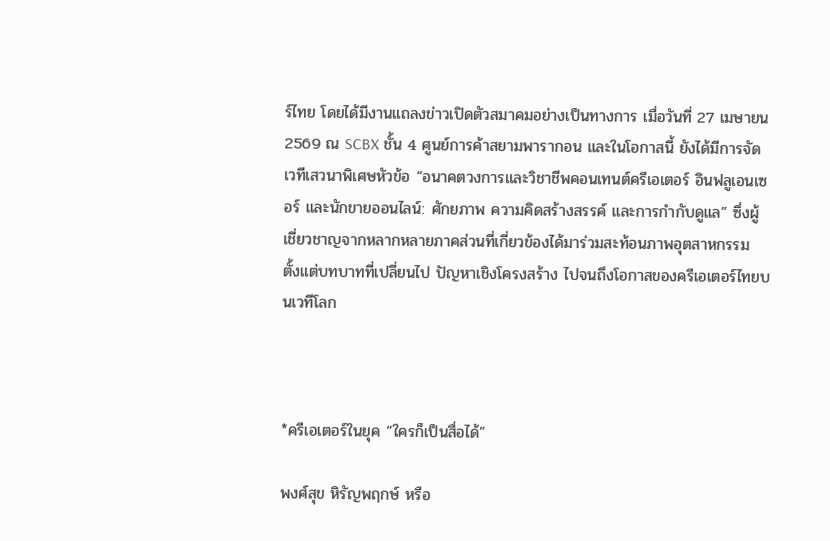ร์ไทย โดยได้มีงานแถลงข่าวเปิดตัวสมาคมอย่างเป็นทางการ เมื่อวันที่ 27 เมษายน 2569 ณ SCBX ชั้น 4 ศูนย์การค้าสยามพารากอน และในโอกาสนี้ ยังได้มีการจัดเวทีเสวนาพิเศษหัวข้อ “อนาคตวงการและวิชาชีพคอนเทนต์ครีเอเตอร์ อินฟลูเอนเซอร์ และนักขายออนไลน์: ศักยภาพ ความคิดสร้างสรรค์ และการกำกับดูแล” ซึ่งผู้เชี่ยวชาญจากหลากหลายภาคส่วนที่เกี่ยวข้องได้มาร่วมสะท้อนภาพอุตสาหกรรม ตั้งแต่บทบาทที่เปลี่ยนไป ปัญหาเชิงโครงสร้าง ไปจนถึงโอกาสของครีเอเตอร์ไทยบนเวทีโลก



*ครีเอเตอร์ในยุค “ใครก็เป็นสื่อได้”

พงศ์สุข หิรัญพฤกษ์ หรือ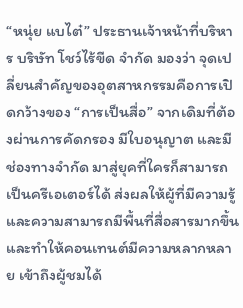“หนุ่ย แบไต๋” ประธานเจ้าหน้าที่บริหาร บริษัท โชว์ไร้ขีด จำกัด มองว่า จุดเปลี่ยนสำคัญของอุตสาหกรรมคือการเปิดกว้างของ “การเป็นสื่อ” จากเดิมที่ต้องผ่านการคัดกรอง มีใบอนุญาต และมีช่องทางจำกัด มาสู่ยุคที่ใครก็สามารถเป็นครีเอเตอร์ได้ ส่งผลให้ผู้ที่มีความรู้และความสามารถมีพื้นที่สื่อสารมากขึ้น และทำให้คอนเทนต์มีความหลากหลาย เข้าถึงผู้ชมได้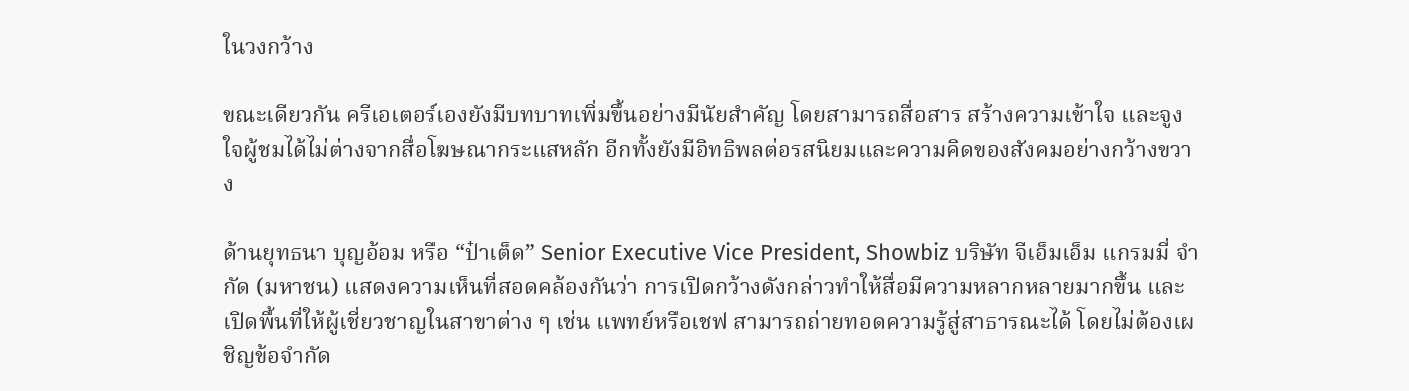ในวงกว้าง

ขณะเดียวกัน ครีเอเตอร์เองยังมีบทบาทเพิ่มขึ้นอย่างมีนัยสำคัญ โดยสามารถสื่อสาร สร้างความเข้าใจ และจูงใจผู้ชมได้ไม่ต่างจากสื่อโฆษณากระแสหลัก อีกทั้งยังมีอิทธิพลต่อรสนิยมและความคิดของสังคมอย่างกว้างขวาง

ด้านยุทธนา บุญอ้อม หรือ “ป๋าเต็ด” Senior Executive Vice President, Showbiz บริษัท จีเอ็มเอ็ม แกรมมี่ จำกัด (มหาชน) แสดงความเห็นที่สอดคล้องกันว่า การเปิดกว้างดังกล่าวทำให้สื่อมีความหลากหลายมากขึ้น และเปิดพื้นที่ให้ผู้เชี่ยวชาญในสาขาต่าง ๆ เช่น แพทย์หรือเชฟ สามารถถ่ายทอดความรู้สู่สาธารณะได้ โดยไม่ต้องเผชิญข้อจำกัด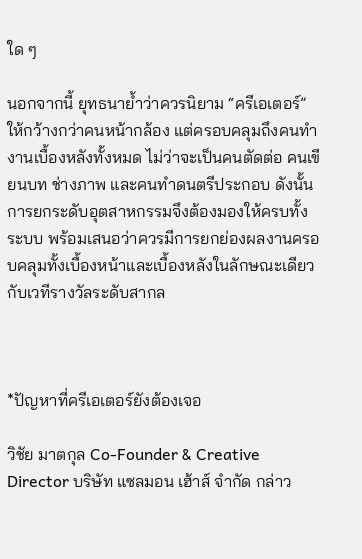ใด ๆ

นอกจากนี้ ยุทธนาย้ำว่าควรนิยาม “ครีเอเตอร์” ให้กว้างกว่าคนหน้ากล้อง แต่ครอบคลุมถึงคนทำงานเบื้องหลังทั้งหมด ไม่ว่าจะเป็นคนตัดต่อ คนเขียนบท ช่างภาพ และคนทำดนตรีประกอบ ดังนั้นการยกระดับอุตสาหกรรมจึงต้องมองให้ครบทั้งระบบ พร้อมเสนอว่าควรมีการยกย่องผลงานครอบคลุมทั้งเบื้องหน้าและเบื้องหลังในลักษณะเดียวกับเวทีรางวัลระดับสากล



*ปัญหาที่ครีเอเตอร์ยังต้องเจอ

วิชัย มาตกุล Co-Founder & Creative Director บริษัท แซลมอน เฮ้าส์ จำกัด กล่าว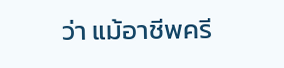ว่า แม้อาชีพครี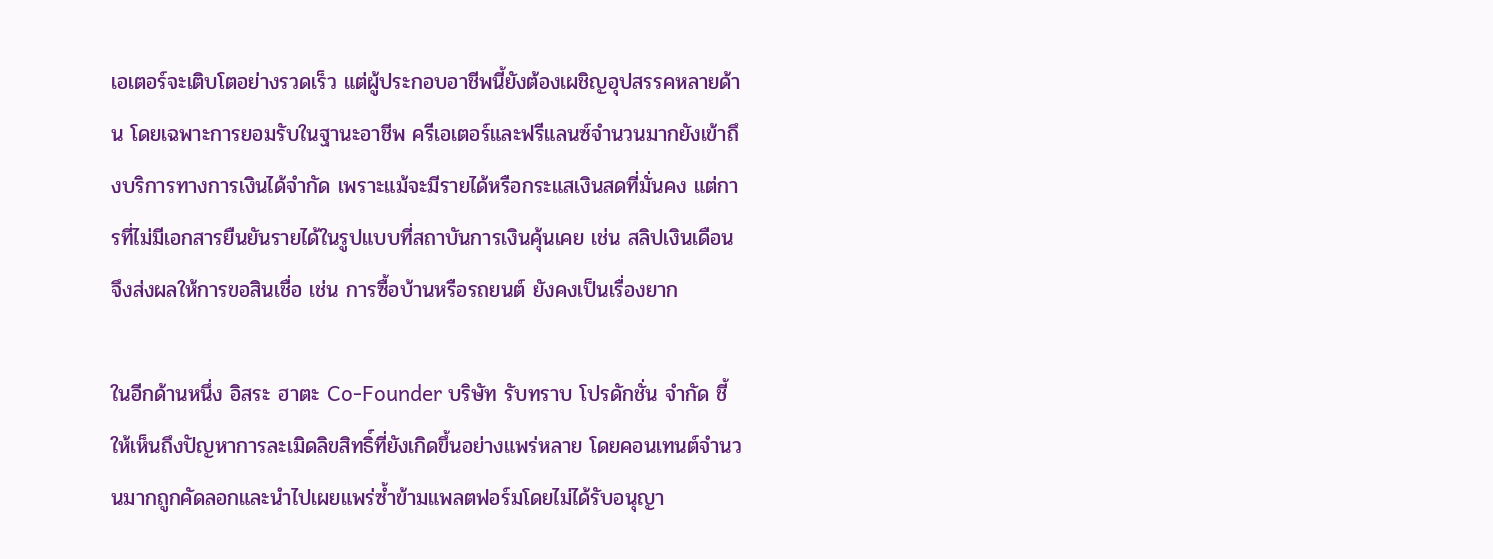เอเตอร์จะเติบโตอย่างรวดเร็ว แต่ผู้ประกอบอาชีพนี้ยังต้องเผชิญอุปสรรคหลายด้าน โดยเฉพาะการยอมรับในฐานะอาชีพ ครีเอเตอร์และฟรีแลนซ์จำนวนมากยังเข้าถึงบริการทางการเงินได้จำกัด เพราะแม้จะมีรายได้หรือกระแสเงินสดที่มั่นคง แต่การที่ไม่มีเอกสารยืนยันรายได้ในรูปแบบที่สถาบันการเงินคุ้นเคย เช่น สลิปเงินเดือน จึงส่งผลให้การขอสินเชื่อ เช่น การซื้อบ้านหรือรถยนต์ ยังคงเป็นเรื่องยาก

ในอีกด้านหนึ่ง อิสระ ฮาตะ Co-Founder บริษัท รับทราบ โปรดักชั่น จำกัด ชี้ให้เห็นถึงปัญหาการละเมิดลิขสิทธิ์ที่ยังเกิดขึ้นอย่างแพร่หลาย โดยคอนเทนต์จำนวนมากถูกคัดลอกและนำไปเผยแพร่ซ้ำข้ามแพลตฟอร์มโดยไม่ได้รับอนุญา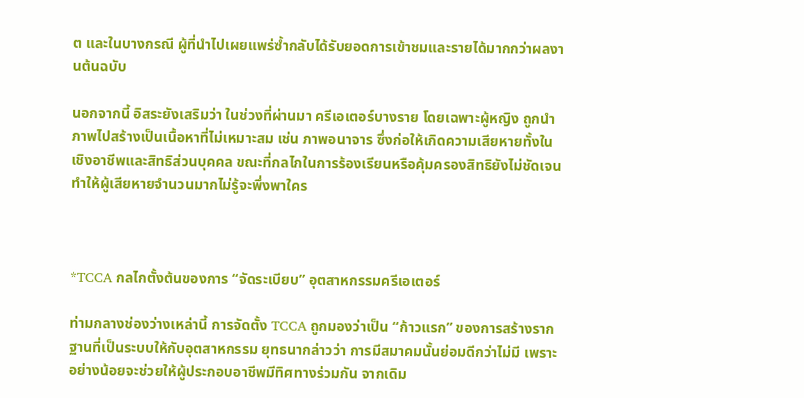ต และในบางกรณี ผู้ที่นำไปเผยแพร่ซ้ำกลับได้รับยอดการเข้าชมและรายได้มากกว่าผลงานต้นฉบับ

นอกจากนี้ อิสระยังเสริมว่า ในช่วงที่ผ่านมา ครีเอเตอร์บางราย โดยเฉพาะผู้หญิง ถูกนำภาพไปสร้างเป็นเนื้อหาที่ไม่เหมาะสม เช่น ภาพอนาจาร ซึ่งก่อให้เกิดความเสียหายทั้งในเชิงอาชีพและสิทธิส่วนบุคคล ขณะที่กลไกในการร้องเรียนหรือคุ้มครองสิทธิยังไม่ชัดเจน ทำให้ผู้เสียหายจำนวนมากไม่รู้จะพึ่งพาใคร



*TCCA กลไกตั้งต้นของการ “จัดระเบียบ” อุตสาหกรรมครีเอเตอร์

ท่ามกลางช่องว่างเหล่านี้ การจัดตั้ง TCCA ถูกมองว่าเป็น “ก้าวแรก” ของการสร้างรากฐานที่เป็นระบบให้กับอุตสาหกรรม ยุทธนากล่าวว่า การมีสมาคมนั้นย่อมดีกว่าไม่มี เพราะอย่างน้อยจะช่วยให้ผู้ประกอบอาชีพมีทิศทางร่วมกัน จากเดิม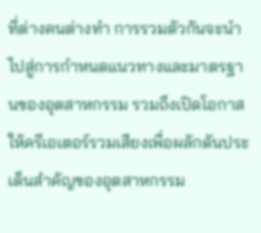ที่ต่างคนต่างทำ การรวมตัวกันจะนำไปสู่การกำหนดแนวทางและมาตรฐานของอุตสาหกรรม รวมถึงเปิดโอกาสให้ครีเอเตอร์รวมเสียงเพื่อผลักดันประเด็นสำคัญของอุตสาหกรรม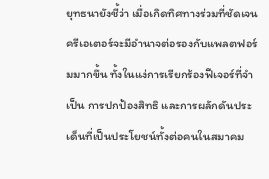ยุทธนายังชี้ว่า เมื่อเกิดทิศทางร่วมที่ชัดเจน ครีเอเตอร์จะมีอำนาจต่อรองกับแพลตฟอร์มมากขึ้น ทั้งในแง่การเรียกร้องฟีเจอร์ที่จำเป็น การปกป้องสิทธิ และการผลักดันประเด็นที่เป็นประโยชน์ทั้งต่อคนในสมาคม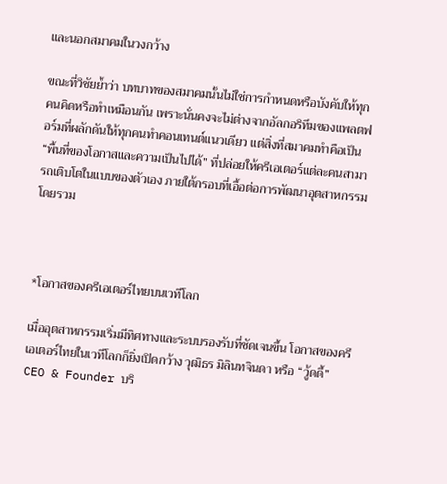และนอกสมาคมในวงกว้าง

ขณะที่วิชัยย้ำว่า บทบาทของสมาคมนั้นไม่ใช่การกำหนดหรือบังคับให้ทุกคนคิดหรือทำเหมือนกัน เพราะนั่นคงจะไม่ต่างจากอัลกอริทึมของแพลตฟอร์มที่ผลักดันให้ทุกคนทำคอนเทนต์แนวเดียว แต่สิ่งที่สมาคมทำคือเป็น “พื้นที่ของโอกาสและความเป็นไปได้” ที่ปล่อยให้ครีเอเตอร์แต่ละคนสามารถเติบโตในแบบของตัวเอง ภายใต้กรอบที่เอื้อต่อการพัฒนาอุตสาหกรรมโดยรวม



*โอกาสของครีเอเตอร์ไทยบนเวทีโลก

เมื่ออุตสาหกรรมเริ่มมีทิศทางและระบบรองรับที่ชัดเจนขึ้น โอกาสของครีเอเตอร์ไทยในเวทีโลกก็ยิ่งเปิดกว้าง วุฒิธร มิลินทจินดา หรือ “วู้ดดี้” CEO & Founder บริ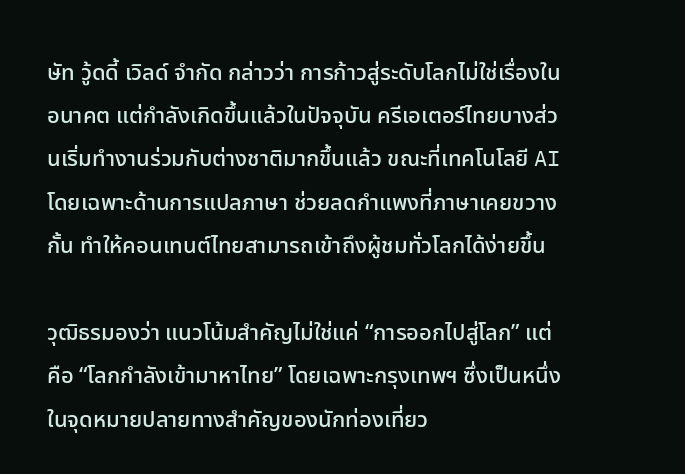ษัท วู้ดดี้ เวิลด์ จำกัด กล่าวว่า การก้าวสู่ระดับโลกไม่ใช่เรื่องในอนาคต แต่กำลังเกิดขึ้นแล้วในปัจจุบัน ครีเอเตอร์ไทยบางส่วนเริ่มทำงานร่วมกับต่างชาติมากขึ้นแล้ว ขณะที่เทคโนโลยี AI โดยเฉพาะด้านการแปลภาษา ช่วยลดกำแพงที่ภาษาเคยขวางกั้น ทำให้คอนเทนต์ไทยสามารถเข้าถึงผู้ชมทั่วโลกได้ง่ายขึ้น

วุฒิธรมองว่า แนวโน้มสำคัญไม่ใช่แค่ “การออกไปสู่โลก” แต่คือ “โลกกำลังเข้ามาหาไทย” โดยเฉพาะกรุงเทพฯ ซึ่งเป็นหนึ่งในจุดหมายปลายทางสำคัญของนักท่องเที่ยว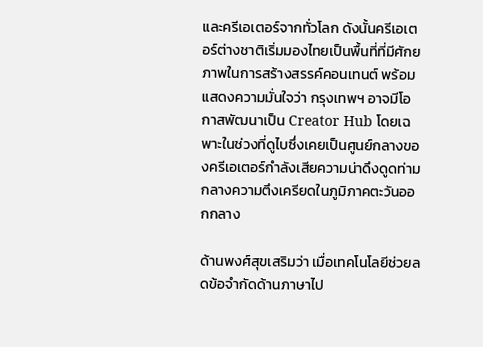และครีเอเตอร์จากทั่วโลก ดังนั้นครีเอเตอร์ต่างชาติเริ่มมองไทยเป็นพื้นที่ที่มีศักยภาพในการสร้างสรรค์คอนเทนต์ พร้อมแสดงความมั่นใจว่า กรุงเทพฯ อาจมีโอกาสพัฒนาเป็น Creator Hub โดยเฉพาะในช่วงที่ดูไบซึ่งเคยเป็นศูนย์กลางของครีเอเตอร์กำลังเสียความน่าดึงดูดท่ามกลางความตึงเครียดในภูมิภาคตะวันออกกลาง

ด้านพงศ์สุขเสริมว่า เมื่อเทคโนโลยีช่วยลดข้อจำกัดด้านภาษาไป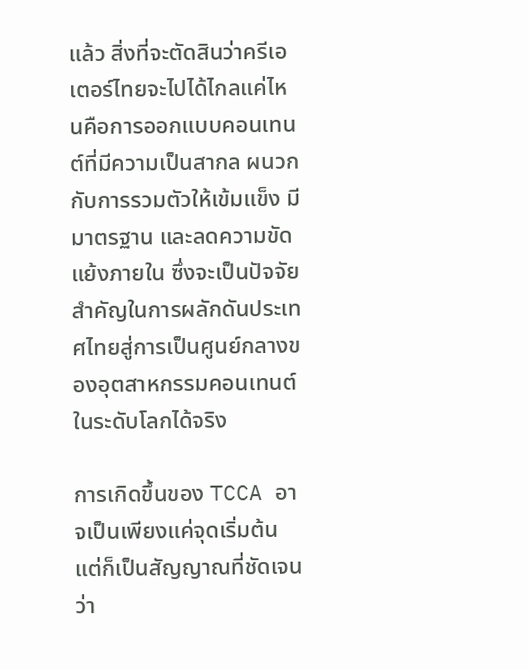แล้ว สิ่งที่จะตัดสินว่าครีเอเตอร์ไทยจะไปได้ไกลแค่ไหนคือการออกแบบคอนเทนต์ที่มีความเป็นสากล ผนวกกับการรวมตัวให้เข้มแข็ง มีมาตรฐาน และลดความขัดแย้งภายใน ซึ่งจะเป็นปัจจัยสำคัญในการผลักดันประเทศไทยสู่การเป็นศูนย์กลางของอุตสาหกรรมคอนเทนต์ในระดับโลกได้จริง

การเกิดขึ้นของ TCCA อาจเป็นเพียงแค่จุดเริ่มต้น แต่ก็เป็นสัญญาณที่ชัดเจนว่า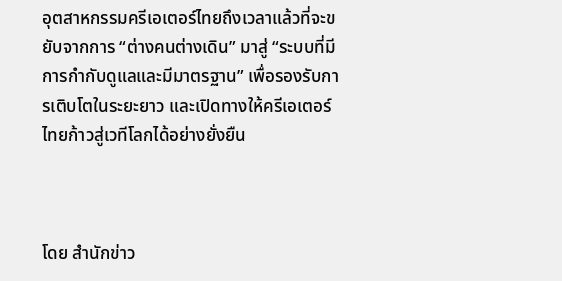อุตสาหกรรมครีเอเตอร์ไทยถึงเวลาแล้วที่จะขยับจากการ “ต่างคนต่างเดิน” มาสู่ “ระบบที่มีการกำกับดูแลและมีมาตรฐาน” เพื่อรองรับการเติบโตในระยะยาว และเปิดทางให้ครีเอเตอร์ไทยก้าวสู่เวทีโลกได้อย่างยั่งยืน



โดย สำนักข่าว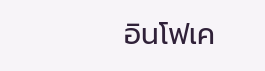อินโฟเค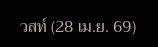วสท์ (28 เม.ย. 69)